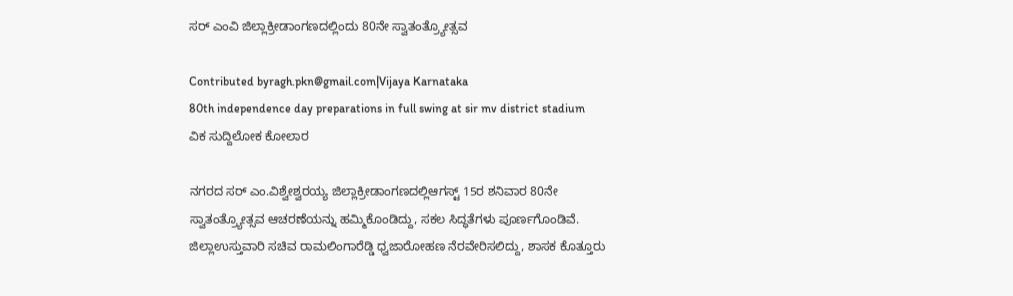ಸರ್ ಎಂವಿ ಜಿಲ್ಲಾಕ್ರೀಡಾಂಗಣದಲ್ಲಿಂದು 80ನೇ ಸ್ವಾತಂತ್ರ್ಯೋತ್ಸವ

Contributed byragh.pkn@gmail.com|Vijaya Karnataka
80th independence day preparations in full swing at sir mv district stadium
ವಿಕ ಸುದ್ದಿಲೋಕ ಕೋಲಾರ

ನಗರದ ಸರ್ ಎಂ.ವಿಶ್ವೇಶ್ವರಯ್ಯ ಜಿಲ್ಲಾಕ್ರೀಡಾಂಗಣದಲ್ಲಿಆಗಸ್ಟ್ 15ರ ಶನಿವಾರ 80ನೇ ಸ್ವಾತಂತ್ರ್ಯೋತ್ಸವ ಆಚರಣೆಯನ್ನು ಹಮ್ಮಿಕೊಂಡಿದ್ದು, ಸಕಲ ಸಿದ್ಧತೆಗಳು ಪೂರ್ಣಗೊಂಡಿವೆ.
ಜಿಲ್ಲಾಉಸ್ತುವಾರಿ ಸಚಿವ ರಾಮಲಿಂಗಾರೆಡ್ಡಿ ಧ್ವಜಾರೋಹಣ ನೆರವೇರಿಸಲಿದ್ದು, ಶಾಸಕ ಕೊತ್ತೂರು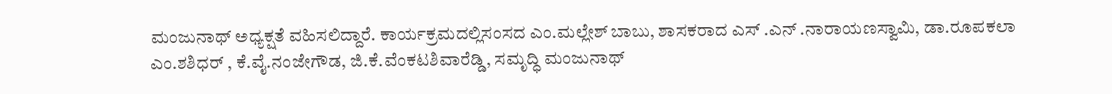ಮಂಜುನಾಥ್ ಅಧ್ಯಕ್ಷತೆ ವಹಿಸಲಿದ್ದಾರೆ. ಕಾರ್ಯಕ್ರಮದಲ್ಲಿಸಂಸದ ಎಂ.ಮಲ್ಲೇಶ್ ಬಾಬು, ಶಾಸಕರಾದ ಎಸ್ .ಎನ್ .ನಾರಾಯಣಸ್ವಾಮಿ, ಡಾ.ರೂಪಕಲಾ ಎಂ.ಶಶಿಧರ್ , ಕೆ.ವೈ.ನಂಜೇಗೌಡ, ಜಿ.ಕೆ.ವೆಂಕಟಶಿವಾರೆಡ್ಡಿ, ಸಮೃದ್ಧಿ ಮಂಜುನಾಥ್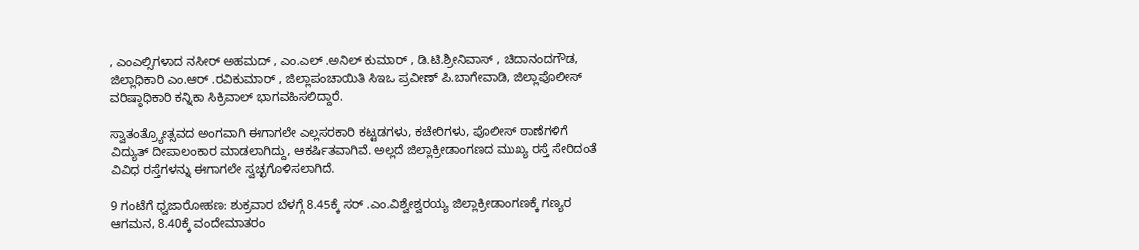, ಎಂಎಲ್ಸಿಗಳಾದ ನಸೀರ್ ಅಹಮದ್ , ಎಂ.ಎಲ್ .ಅನಿಲ್ ಕುಮಾರ್ , ಡಿ.ಟಿ.ಶ್ರೀನಿವಾಸ್ , ಚಿದಾನಂದಗೌಡ, ಜಿಲ್ಲಾಧಿಕಾರಿ ಎಂ.ಆರ್ .ರವಿಕುಮಾರ್ , ಜಿಲ್ಲಾಪಂಚಾಯಿತಿ ಸಿಇಒ ಪ್ರವೀಣ್ ಪಿ.ಬಾಗೇವಾಡಿ, ಜಿಲ್ಲಾಪೊಲೀಸ್ ವರಿಷ್ಠಾಧಿಕಾರಿ ಕನ್ನಿಕಾ ಸಿಕ್ರಿವಾಲ್ ಭಾಗವಹಿಸಲಿದ್ದಾರೆ.

ಸ್ವಾತಂತ್ರ್ಯೋತ್ಸವದ ಅಂಗವಾಗಿ ಈಗಾಗಲೇ ಎಲ್ಲಸರಕಾರಿ ಕಟ್ಟಡಗಳು, ಕಚೇರಿಗಳು, ಪೊಲೀಸ್ ಠಾಣೆಗಳಿಗೆ ವಿದ್ಯುತ್ ದೀಪಾಲಂಕಾರ ಮಾಡಲಾಗಿದ್ದು, ಆಕರ್ಷಿತವಾಗಿವೆ. ಅಲ್ಲದೆ ಜಿಲ್ಲಾಕ್ರೀಡಾಂಗಣದ ಮುಖ್ಯ ರಸ್ತೆ ಸೇರಿದಂತೆ ವಿವಿಧ ರಸ್ತೆಗಳನ್ನು ಈಗಾಗಲೇ ಸ್ವಚ್ಛಗೊಳಿಸಲಾಗಿದೆ.

9 ಗಂಟೆಗೆ ಧ್ವಜಾರೋಹಣ: ಶುಕ್ರವಾರ ಬೆಳಗ್ಗೆ 8.45ಕ್ಕೆ ಸರ್ .ಎಂ.ವಿಶ್ವೇಶ್ವರಯ್ಯ ಜಿಲ್ಲಾಕ್ರೀಡಾಂಗಣಕ್ಕೆ ಗಣ್ಯರ ಆಗಮನ, 8.40ಕ್ಕೆ ವಂದೇಮಾತರಂ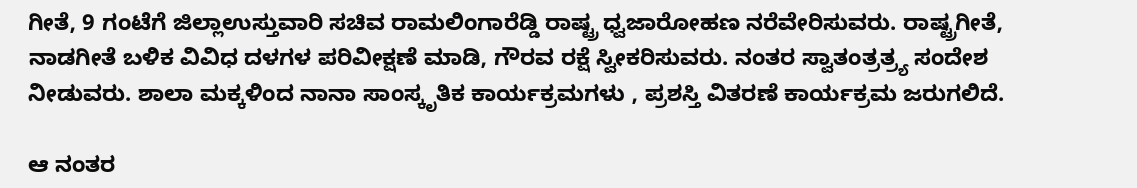ಗೀತೆ, 9 ಗಂಟೆಗೆ ಜಿಲ್ಲಾಉಸ್ತುವಾರಿ ಸಚಿವ ರಾಮಲಿಂಗಾರೆಡ್ಡಿ ರಾಷ್ಟ್ರ ಧ್ವಜಾರೋಹಣ ನರೆವೇರಿಸುವರು. ರಾಷ್ಟ್ರಗೀತೆ, ನಾಡಗೀತೆ ಬಳಿಕ ವಿವಿಧ ದಳಗಳ ಪರಿವೀಕ್ಷಣೆ ಮಾಡಿ, ಗೌರವ ರಕ್ಷೆ ಸ್ವೀಕರಿಸುವರು. ನಂತರ ಸ್ವಾತಂತ್ರತ್ರ್ಯ ಸಂದೇಶ ನೀಡುವರು. ಶಾಲಾ ಮಕ್ಕಳಿಂದ ನಾನಾ ಸಾಂಸ್ಕೃತಿಕ ಕಾರ್ಯಕ್ರಮಗಳು , ಪ್ರಶಸ್ತಿ ವಿತರಣೆ ಕಾರ್ಯಕ್ರಮ ಜರುಗಲಿದೆ.

ಆ ನಂತರ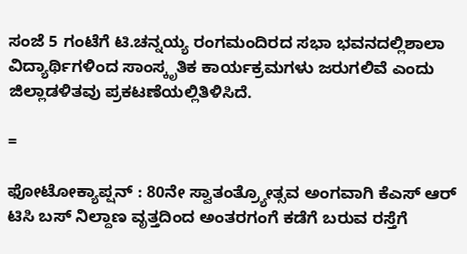ಸಂಜೆ 5 ಗಂಟೆಗೆ ಟಿ.ಚನ್ನಯ್ಯ ರಂಗಮಂದಿರದ ಸಭಾ ಭವನದಲ್ಲಿಶಾಲಾ ವಿದ್ಯಾರ್ಥಿಗಳಿಂದ ಸಾಂಸ್ಕೃತಿಕ ಕಾರ್ಯಕ್ರಮಗಳು ಜರುಗಲಿವೆ ಎಂದು ಜಿಲ್ಲಾಡಳಿತವು ಪ್ರಕಟಣೆಯಲ್ಲಿತಿಳಿಸಿದೆ.

=

ಫೋಟೋಕ್ಯಾಪ್ಷನ್ : 80ನೇ ಸ್ವಾತಂತ್ರ್ಯೋತ್ಸವ ಅಂಗವಾಗಿ ಕೆಎಸ್ ಆರ್ ಟಿಸಿ ಬಸ್ ನಿಲ್ದಾಣ ವೃತ್ತದಿಂದ ಅಂತರಗಂಗೆ ಕಡೆಗೆ ಬರುವ ರಸ್ತೆಗೆ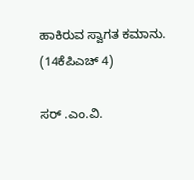ಹಾಕಿರುವ ಸ್ವಾಗತ ಕಮಾನು. (14ಕೆಪಿಎಚ್ 4)

ಸರ್ .ಎಂ.ವಿ.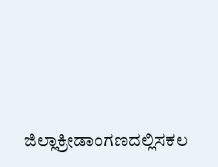ಜಿಲ್ಲಾಕ್ರೀಡಾಂಗಣದಲ್ಲಿಸಕಲ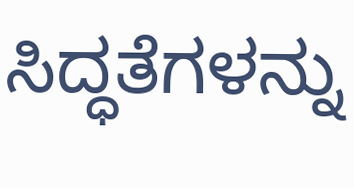ಸಿದ್ಧತೆಗಳನ್ನು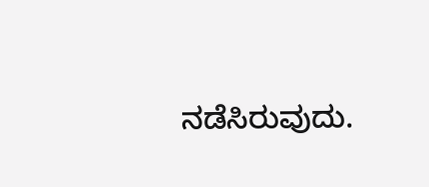ನಡೆಸಿರುವುದು.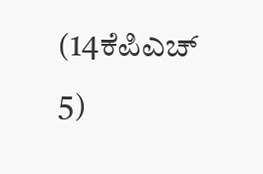(14ಕೆಪಿಎಚ್ 5)